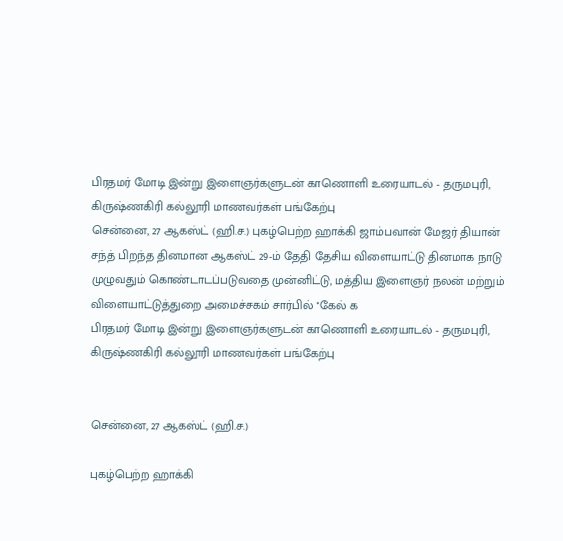பிரதமர் மோடி இன்று இளைஞர்களுடன் காணொளி உரையாடல் - தருமபுரி, கிருஷ்ணகிரி கல்லூரி மாணவர்கள் பங்கேற்பு
சென்னை, 27 ஆகஸ்ட் (ஹி.ச.) புகழ்பெற்ற ஹாக்கி ஜாம்பவான் மேஜர் தியான் சந்த் பிறந்த தினமான ஆகஸ்ட் 29-ம் தேதி தேசிய விளையாட்டு தினமாக நாடு முழுவதும் கொண்டாடப்படுவதை முன்னிட்டு, மத்திய இளைஞர் நலன் மற்றும் விளையாட்டுத்துறை அமைச்சகம் சார்பில் ''கேல் க
பிரதமர் மோடி இன்று இளைஞர்களுடன் காணொளி உரையாடல் - தருமபுரி, கிருஷ்ணகிரி கல்லூரி மாணவர்கள் பங்கேற்பு


சென்னை, 27 ஆகஸ்ட் (ஹி.ச.)

புகழ்பெற்ற ஹாக்கி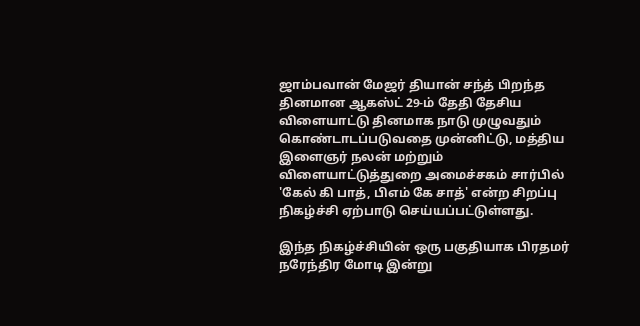ஜாம்பவான் மேஜர் தியான் சந்த் பிறந்த தினமான ஆகஸ்ட் 29-ம் தேதி தேசிய விளையாட்டு தினமாக நாடு முழுவதும் கொண்டாடப்படுவதை முன்னிட்டு, மத்திய இளைஞர் நலன் மற்றும் விளையாட்டுத்துறை அமைச்சகம் சார்பில் 'கேல் கி பாத், பிஎம் கே சாத்' என்ற சிறப்பு நிகழ்ச்சி ஏற்பாடு செய்யப்பட்டுள்ளது.

இந்த நிகழ்ச்சியின் ஒரு பகுதியாக பிரதமர் நரேந்திர மோடி இன்று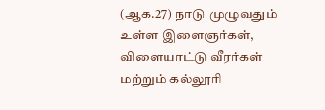(ஆக.27) நாடு முழுவதும் உள்ள இளைஞர்கள், விளையாட்டு வீரர்கள் மற்றும் கல்லூரி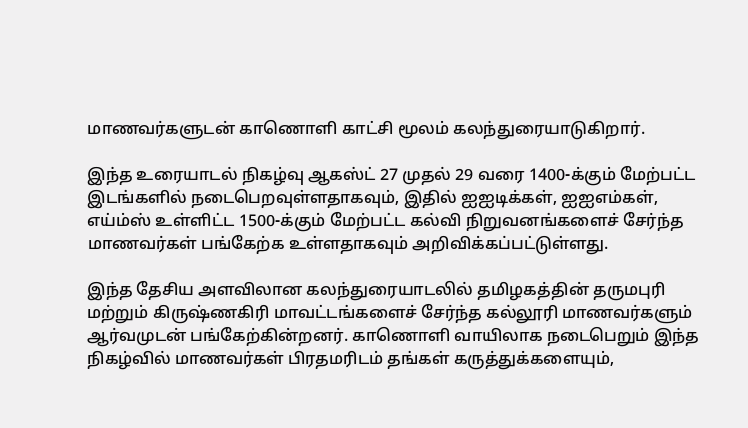மாணவர்களுடன் காணொளி காட்சி மூலம் கலந்துரையாடுகிறார்.

இந்த உரையாடல் நிகழ்வு ஆகஸ்ட் 27 முதல் 29 வரை 1400-க்கும் மேற்பட்ட இடங்களில் நடைபெறவுள்ளதாகவும், இதில் ஐஐடிக்கள், ஐஐஎம்கள், எய்ம்ஸ் உள்ளிட்ட 1500-க்கும் மேற்பட்ட கல்வி நிறுவனங்களைச் சேர்ந்த மாணவர்கள் பங்கேற்க உள்ளதாகவும் அறிவிக்கப்பட்டுள்ளது.

இந்த தேசிய அளவிலான கலந்துரையாடலில் தமிழகத்தின் தருமபுரி மற்றும் கிருஷ்ணகிரி மாவட்டங்களைச் சேர்ந்த கல்லூரி மாணவர்களும் ஆர்வமுடன் பங்கேற்கின்றனர். காணொளி வாயிலாக நடைபெறும் இந்த நிகழ்வில் மாணவர்கள் பிரதமரிடம் தங்கள் கருத்துக்களையும்,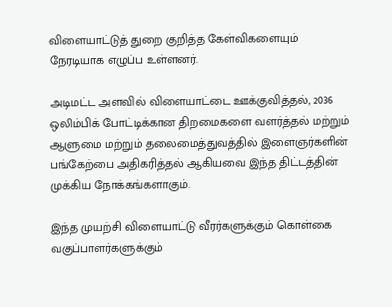விளையாட்டுத் துறை குறித்த கேள்விகளையும் நேரடியாக எழுப்ப உள்ளனர்.

அடிமட்ட அளவில் விளையாட்டை ஊக்குவித்தல், 2036 ஒலிம்பிக் போட்டிக்கான திறமைகளை வளர்த்தல் மற்றும் ஆளுமை மற்றும் தலைமைத்துவத்தில் இளைஞர்களின் பங்கேற்பை அதிகரித்தல் ஆகியவை இந்த திட்டத்தின் முக்கிய நோக்கங்களாகும்.

இந்த முயற்சி விளையாட்டு வீரர்களுக்கும் கொள்கை வகுப்பாளர்களுக்கும்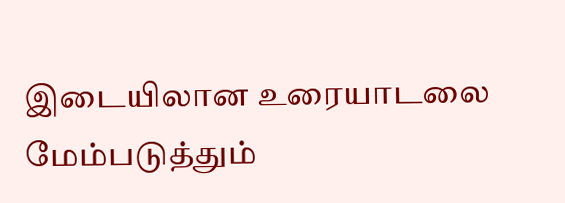இடையிலான உரையாடலை மேம்படுத்தும்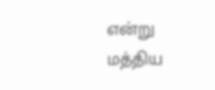என்று மத்திய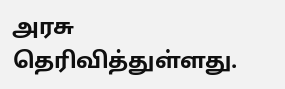அரசு தெரிவித்துள்ளது.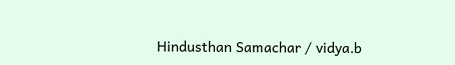Hindusthan Samachar / vidya.b